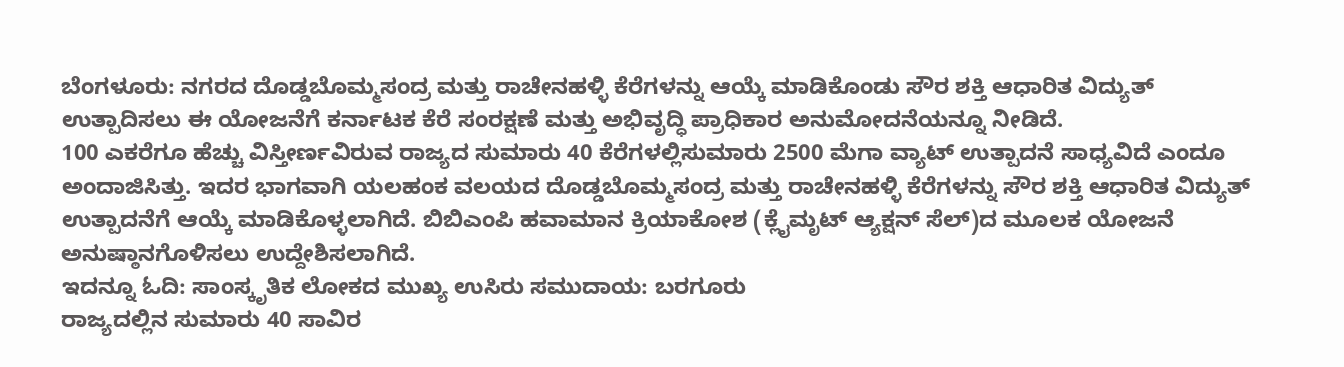ಬೆಂಗಳೂರು: ನಗರದ ದೊಡ್ಡಬೊಮ್ಮಸಂದ್ರ ಮತ್ತು ರಾಚೇನಹಳ್ಳಿ ಕೆರೆಗಳನ್ನು ಆಯ್ಕೆ ಮಾಡಿಕೊಂಡು ಸೌರ ಶಕ್ತಿ ಆಧಾರಿತ ವಿದ್ಯುತ್ ಉತ್ಪಾದಿಸಲು ಈ ಯೋಜನೆಗೆ ಕರ್ನಾಟಕ ಕೆರೆ ಸಂರಕ್ಷಣೆ ಮತ್ತು ಅಭಿವೃದ್ಧಿ ಪ್ರಾಧಿಕಾರ ಅನುಮೋದನೆಯನ್ನೂ ನೀಡಿದೆ.
100 ಎಕರೆಗೂ ಹೆಚ್ಚು ವಿಸ್ತೀರ್ಣವಿರುವ ರಾಜ್ಯದ ಸುಮಾರು 40 ಕೆರೆಗಳಲ್ಲಿಸುಮಾರು 2500 ಮೆಗಾ ವ್ಯಾಟ್ ಉತ್ಪಾದನೆ ಸಾಧ್ಯವಿದೆ ಎಂದೂ ಅಂದಾಜಿಸಿತ್ತು. ಇದರ ಭಾಗವಾಗಿ ಯಲಹಂಕ ವಲಯದ ದೊಡ್ಡಬೊಮ್ಮಸಂದ್ರ ಮತ್ತು ರಾಚೇನಹಳ್ಳಿ ಕೆರೆಗಳನ್ನು ಸೌರ ಶಕ್ತಿ ಆಧಾರಿತ ವಿದ್ಯುತ್ ಉತ್ಪಾದನೆಗೆ ಆಯ್ಕೆ ಮಾಡಿಕೊಳ್ಳಲಾಗಿದೆ. ಬಿಬಿಎಂಪಿ ಹವಾಮಾನ ಕ್ರಿಯಾಕೋಶ (ಕ್ಲೈಮೃಟ್ ಆ್ಯಕ್ಷನ್ ಸೆಲ್)ದ ಮೂಲಕ ಯೋಜನೆ ಅನುಷ್ಠಾನಗೊಳಿಸಲು ಉದ್ದೇಶಿಸಲಾಗಿದೆ.
ಇದನ್ನೂ ಓದಿ: ಸಾಂಸ್ಕೃತಿಕ ಲೋಕದ ಮುಖ್ಯ ಉಸಿರು ಸಮುದಾಯ: ಬರಗೂರು
ರಾಜ್ಯದಲ್ಲಿನ ಸುಮಾರು 40 ಸಾವಿರ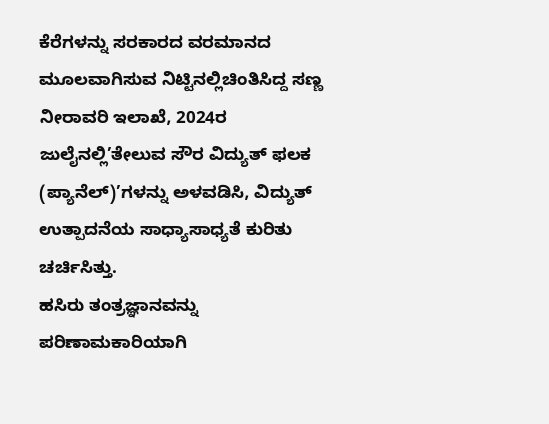ಕೆರೆಗಳನ್ನು ಸರಕಾರದ ವರಮಾನದ ಮೂಲವಾಗಿಸುವ ನಿಟ್ಟಿನಲ್ಲಿಚಿಂತಿಸಿದ್ದ ಸಣ್ಣ ನೀರಾವರಿ ಇಲಾಖೆ, 2024ರ ಜುಲೈನಲ್ಲಿ’ತೇಲುವ ಸೌರ ವಿದ್ಯುತ್ ಫಲಕ (ಪ್ಯಾನೆಲ್)’ಗಳನ್ನು ಅಳವಡಿಸಿ, ವಿದ್ಯುತ್ ಉತ್ಪಾದನೆಯ ಸಾಧ್ಯಾಸಾಧ್ಯತೆ ಕುರಿತು ಚರ್ಚಿಸಿತ್ತು.
ಹಸಿರು ತಂತ್ರಜ್ಞಾನವನ್ನು ಪರಿಣಾಮಕಾರಿಯಾಗಿ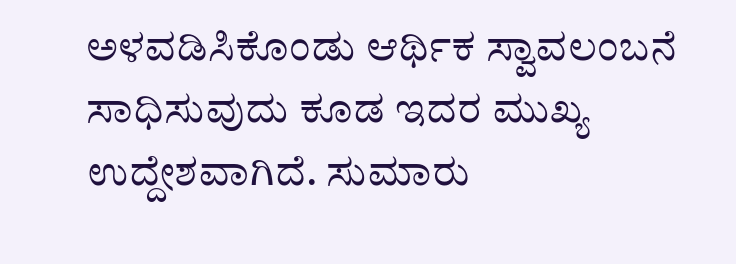ಅಳವಡಿಸಿಕೊಂಡು ಆರ್ಥಿಕ ಸ್ವಾವಲಂಬನೆ ಸಾಧಿಸುವುದು ಕೂಡ ಇದರ ಮುಖ್ಯ ಉದ್ದೇಶವಾಗಿದೆ. ಸುಮಾರು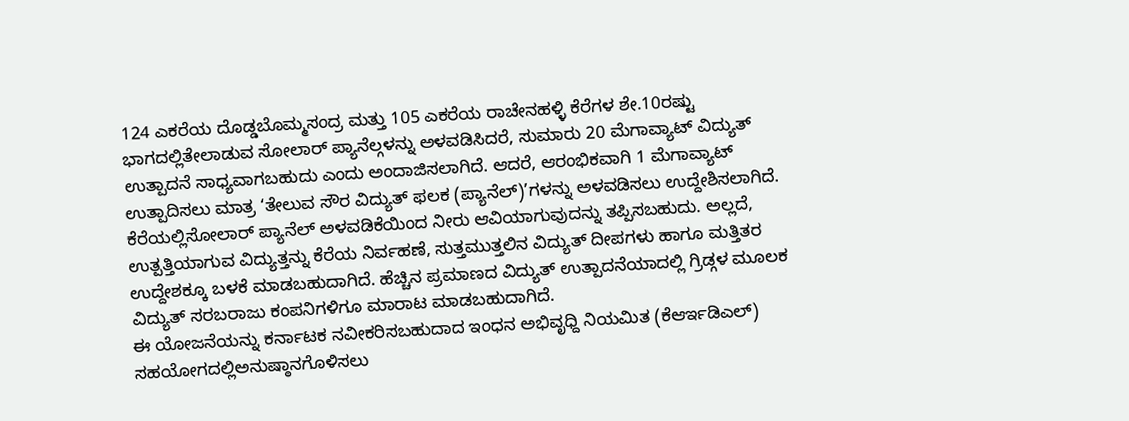124 ಎಕರೆಯ ದೊಡ್ಡಬೊಮ್ಮಸಂದ್ರ ಮತ್ತು 105 ಎಕರೆಯ ರಾಚೇನಹಳ್ಳಿ ಕೆರೆಗಳ ಶೇ.10ರಷ್ಟು ಭಾಗದಲ್ಲಿತೇಲಾಡುವ ಸೋಲಾರ್ ಪ್ಯಾನೆಲ್ಗಳನ್ನು ಅಳವಡಿಸಿದರೆ, ಸುಮಾರು 20 ಮೆಗಾವ್ಯಾಟ್ ವಿದ್ಯುತ್ ಉತ್ಪಾದನೆ ಸಾಧ್ಯವಾಗಬಹುದು ಎಂದು ಅಂದಾಜಿಸಲಾಗಿದೆ. ಆದರೆ, ಆರಂಭಿಕವಾಗಿ 1 ಮೆಗಾವ್ಯಾಟ್ ಉತ್ಪಾದಿಸಲು ಮಾತ್ರ ‘ತೇಲುವ ಸೌರ ವಿದ್ಯುತ್ ಫಲಕ (ಪ್ಯಾನೆಲ್)’ಗಳನ್ನು ಅಳವಡಿಸಲು ಉದ್ದೇಶಿಸಲಾಗಿದೆ.
ಕೆರೆಯಲ್ಲಿಸೋಲಾರ್ ಪ್ಯಾನೆಲ್ ಅಳವಡಿಕೆಯಿಂದ ನೀರು ಆವಿಯಾಗುವುದನ್ನು ತಪ್ಪಿಸಬಹುದು. ಅಲ್ಲದೆ, ಉತ್ಪತ್ತಿಯಾಗುವ ವಿದ್ಯುತ್ತನ್ನು ಕೆರೆಯ ನಿರ್ವಹಣೆ, ಸುತ್ತಮುತ್ತಲಿನ ವಿದ್ಯುತ್ ದೀಪಗಳು ಹಾಗೂ ಮತ್ತಿತರ ಉದ್ದೇಶಕ್ಕೂ ಬಳಕೆ ಮಾಡಬಹುದಾಗಿದೆ. ಹೆಚ್ಚಿನ ಪ್ರಮಾಣದ ವಿದ್ಯುತ್ ಉತ್ಪಾದನೆಯಾದಲ್ಲಿ ಗ್ರಿಡ್ಗಳ ಮೂಲಕ ವಿದ್ಯುತ್ ಸರಬರಾಜು ಕಂಪನಿಗಳಿಗೂ ಮಾರಾಟ ಮಾಡಬಹುದಾಗಿದೆ.
ಈ ಯೋಜನೆಯನ್ನು ಕರ್ನಾಟಕ ನವೀಕರಿಸಬಹುದಾದ ಇಂಧನ ಅಭಿವೃಧ್ದಿ ನಿಯಮಿತ (ಕೆಆರ್ಇಡಿಎಲ್) ಸಹಯೋಗದಲ್ಲಿಅನುಷ್ಠಾನಗೊಳಿಸಲು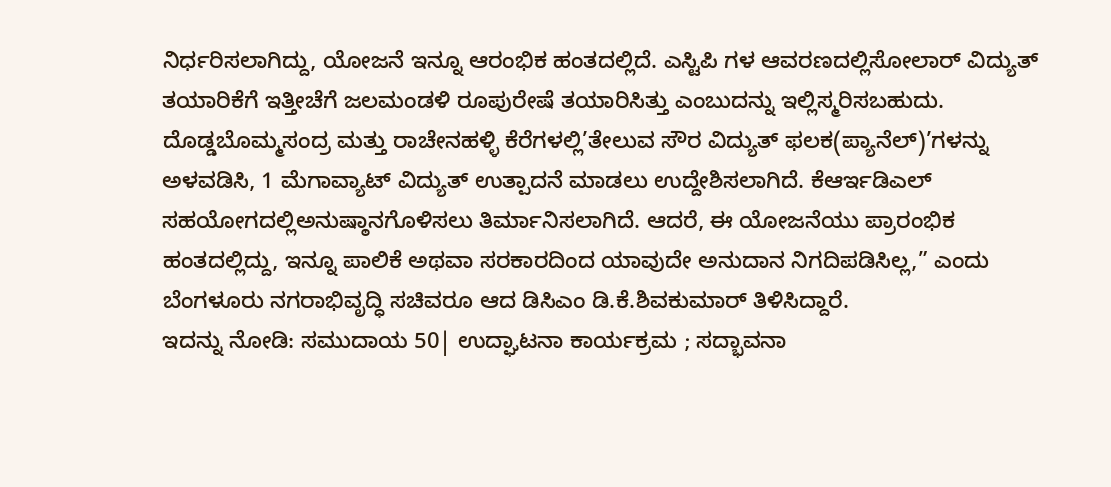ನಿರ್ಧರಿಸಲಾಗಿದ್ದು, ಯೋಜನೆ ಇನ್ನೂ ಆರಂಭಿಕ ಹಂತದಲ್ಲಿದೆ. ಎಸ್ಟಿಪಿ ಗಳ ಆವರಣದಲ್ಲಿಸೋಲಾರ್ ವಿದ್ಯುತ್ ತಯಾರಿಕೆಗೆ ಇತ್ತೀಚೆಗೆ ಜಲಮಂಡಳಿ ರೂಪುರೇಷೆ ತಯಾರಿಸಿತ್ತು ಎಂಬುದನ್ನು ಇಲ್ಲಿಸ್ಮರಿಸಬಹುದು.
ದೊಡ್ಡಬೊಮ್ಮಸಂದ್ರ ಮತ್ತು ರಾಚೇನಹಳ್ಳಿ ಕೆರೆಗಳಲ್ಲಿ’ತೇಲುವ ಸೌರ ವಿದ್ಯುತ್ ಫಲಕ(ಪ್ಯಾನೆಲ್)’ಗಳನ್ನು ಅಳವಡಿಸಿ, 1 ಮೆಗಾವ್ಯಾಟ್ ವಿದ್ಯುತ್ ಉತ್ಪಾದನೆ ಮಾಡಲು ಉದ್ದೇಶಿಸಲಾಗಿದೆ. ಕೆಆರ್ಇಡಿಎಲ್ ಸಹಯೋಗದಲ್ಲಿಅನುಷ್ಠಾನಗೊಳಿಸಲು ತಿರ್ಮಾನಿಸಲಾಗಿದೆ. ಆದರೆ, ಈ ಯೋಜನೆಯು ಪ್ರಾರಂಭಿಕ ಹಂತದಲ್ಲಿದ್ದು, ಇನ್ನೂ ಪಾಲಿಕೆ ಅಥವಾ ಸರಕಾರದಿಂದ ಯಾವುದೇ ಅನುದಾನ ನಿಗದಿಪಡಿಸಿಲ್ಲ,” ಎಂದು ಬೆಂಗಳೂರು ನಗರಾಭಿವೃದ್ಧಿ ಸಚಿವರೂ ಆದ ಡಿಸಿಎಂ ಡಿ.ಕೆ.ಶಿವಕುಮಾರ್ ತಿಳಿಸಿದ್ದಾರೆ.
ಇದನ್ನು ನೋಡಿ: ಸಮುದಾಯ 50| ಉದ್ಘಾಟನಾ ಕಾರ್ಯಕ್ರಮ ; ಸದ್ಭಾವನಾ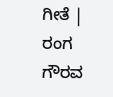ಗೀತೆ | ರಂಗ ಗೌರವ